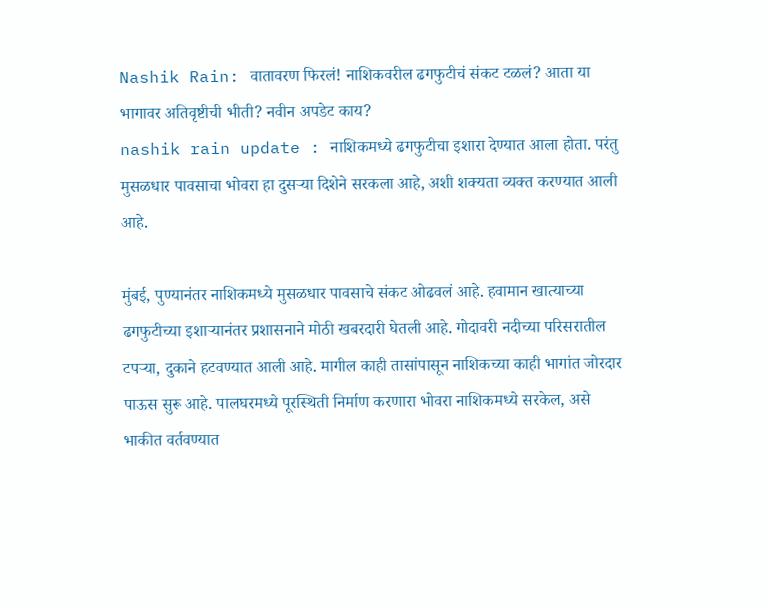Nashik Rain: वातावरण फिरलं! नाशिकवरील ढगफुटीचं संकट टळलं? आता या भागावर अतिवृष्टीची भीती? नवीन अपडेट काय?
nashik rain update : नाशिकमध्ये ढगफुटीचा इशारा देण्यात आला होता. परंतु मुसळधार पावसाचा भोवरा हा दुसऱ्या दिशेने सरकला आहे, अशी शक्यता व्यक्त करण्यात आली आहे.

मुंबई, पुण्यानंतर नाशिकमध्ये मुसळधार पावसाचे संकट ओढवलं आहे. हवामान खात्याच्या ढगफुटीच्या इशाऱ्यानंतर प्रशासनाने मोठी खबरदारी घेतली आहे. गोदावरी नदीच्या परिसरातील टपऱ्या, दुकाने हटवण्यात आली आहे. मागील काही तासांपासून नाशिकच्या काही भागांत जोरदार पाऊस सुरू आहे. पालघरमध्ये पूरस्थिती निर्माण करणारा भोवरा नाशिकमध्ये सरकेल, असे भाकीत वर्तवण्यात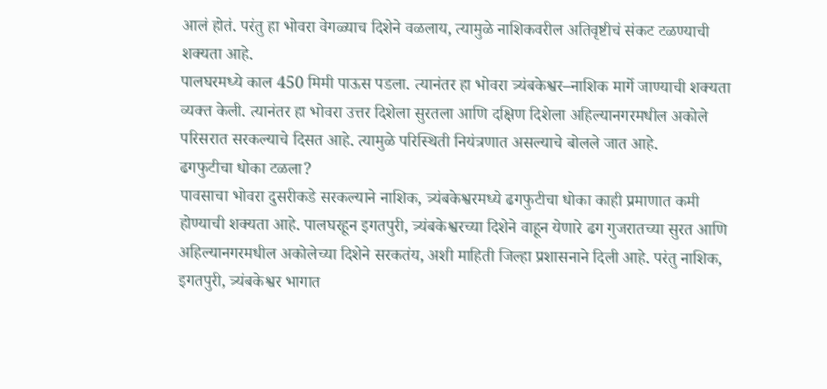आलं होतं. परंतु हा भोवरा वेगळ्याच दिशेने वळलाय, त्यामुळे नाशिकवरील अतिवृष्टीचं संकट टळण्याची शक्यता आहे.
पालघरमध्ये काल 450 मिमी पाऊस पडला. त्यानंतर हा भोवरा त्र्यंबकेश्वर–नाशिक मार्गे जाण्याची शक्यता व्यक्त केली. त्यानंतर हा भोवरा उत्तर दिशेला सुरतला आणि दक्षिण दिशेला अहिल्यानगरमधील अकोले परिसरात सरकल्याचे दिसत आहे. त्यामुळे परिस्थिती नियंत्रणात असल्याचे बोलले जात आहे.
ढगफुटीचा धोका टळला?
पावसाचा भोवरा दुसरीकडे सरकल्याने नाशिक, त्र्यंबकेश्वरमध्ये ढगफुटीचा धोका काही प्रमाणात कमी होण्याची शक्यता आहे. पालघरहून इगतपुरी, त्र्यंबकेश्वरच्या दिशेने वाहून येणारे ढग गुजरातच्या सुरत आणि अहिल्यानगरमधील अकोलेच्या दिशेने सरकतंय, अशी माहिती जिल्हा प्रशासनाने दिली आहे. परंतु नाशिक, इगतपुरी, त्र्यंबकेश्वर भागात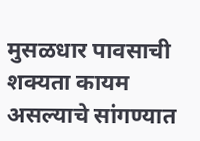मुसळधार पावसाची शक्यता कायम असल्याचे सांगण्यात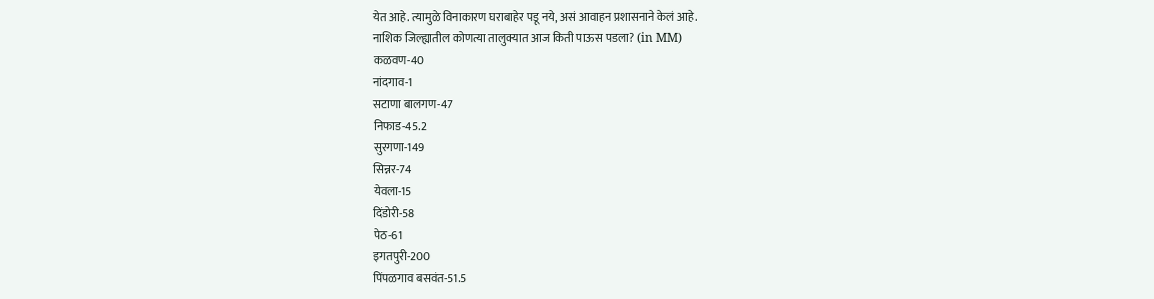येत आहे. त्यामुळे विनाकारण घराबाहेर पडू नये, असं आवाहन प्रशासनाने केलं आहे.
नाशिक जिल्ह्यातील कोणत्या तालुक्यात आज किती पाऊस पडला? (in MM)
कळवण-40
नांदगाव-1
सटाणा बालगण-47
निफाड-45.2
सुरगणा-149
सिन्नर-74
येवला-15
दिंडोरी-58
पेठ-61
इगतपुरी-200
पिंपळगाव बसवंत-51.5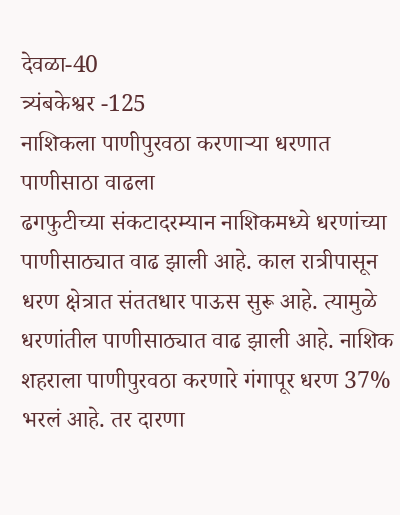देवळा-40
त्र्यंबकेश्वर -125
नाशिकला पाणीपुरवठा करणाऱ्या धरणात पाणीसाठा वाढला
ढगफुटीच्या संकटादरम्यान नाशिकमध्ये धरणांच्या पाणीसाठ्यात वाढ झाली आहे. काल रात्रीपासून धरण क्षेत्रात संततधार पाऊस सुरू आहे. त्यामुळे धरणांतील पाणीसाठ्यात वाढ झाली आहे. नाशिक शहराला पाणीपुरवठा करणारे गंगापूर धरण 37% भरलं आहे. तर दारणा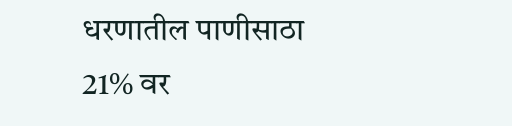धरणातील पाणीसाठा 21% वर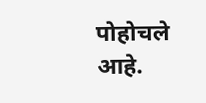पोहोचले आहे.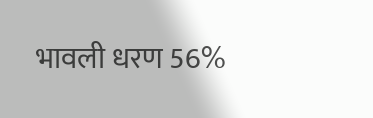भावली धरण 56%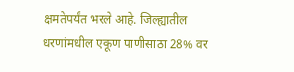क्षमतेपर्यंत भरले आहे. जिल्ह्यातील धरणांमधील एकूण पाणीसाठा 28% वर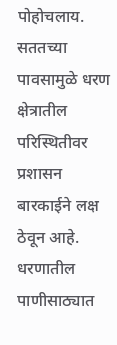पोहोचलाय. सततच्या पावसामुळे धरण क्षेत्रातील परिस्थितीवर प्रशासन बारकाईने लक्ष ठेवून आहे. धरणातील पाणीसाठ्यात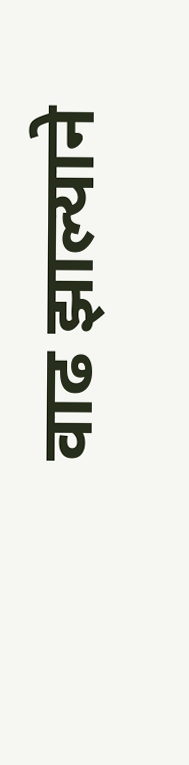वाढ झाल्याने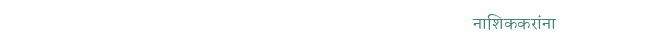नाशिककरांना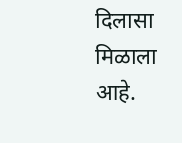दिलासा मिळाला आहे.